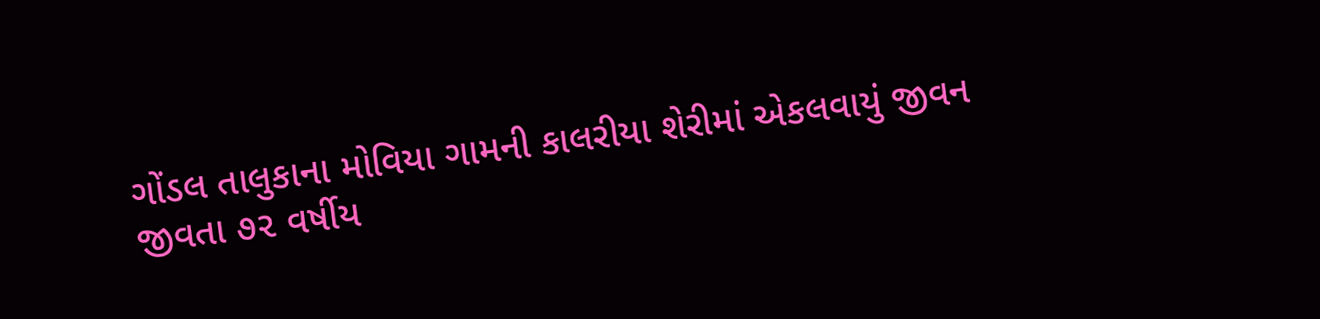ગોંડલ તાલુકાના મોવિયા ગામની કાલરીયા શેરીમાં એકલવાયું જીવન જીવતા ૭૨ વર્ષીય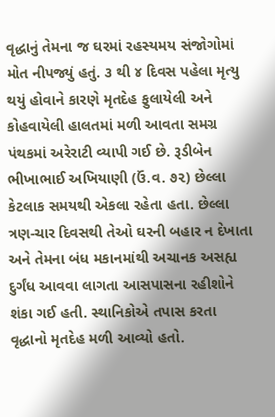વૃદ્ધાનું તેમના જ ઘરમાં રહસ્યમય સંજોગોમાં મોત નીપજ્યું હતું. ૩ થી ૪ દિવસ પહેલા મૃત્યુ થયું હોવાને કારણે મૃતદેહ ફુલાયેલી અને કોહવાયેલી હાલતમાં મળી આવતા સમગ્ર પંથકમાં અરેરાટી વ્યાપી ગઈ છે. રૂડીબેન ભીખાભાઈ અખિયાણી (ઉં.વ. ૭૨) છેલ્લા કેટલાક સમયથી એકલા રહેતા હતા. છેલ્લા ત્રણ-ચાર દિવસથી તેઓ ઘરની બહાર ન દેખાતા અને તેમના બંધ મકાનમાંથી અચાનક અસહ્ય દુર્ગંધ આવવા લાગતા આસપાસના રહીશોને શંકા ગઈ હતી. સ્થાનિકોએ તપાસ કરતા વૃદ્ધાનો મૃતદેહ મળી આવ્યો હતો.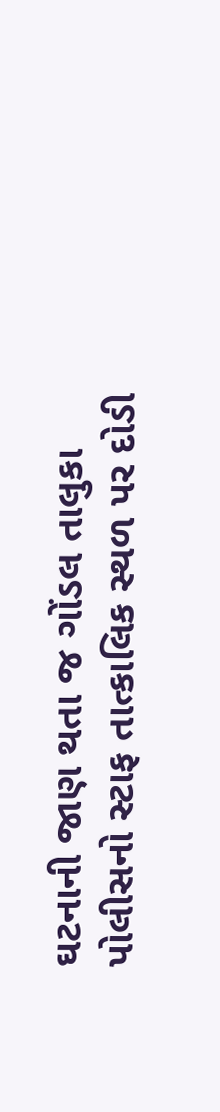ઘટનાની જાણ થતા જ ગોંડલ તાલુકા પોલીસનો સ્ટાફ તાત્કાલિક સ્થળ પર દોડી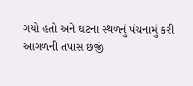ગયો હતો અને ઘટના સ્થળનું પંચનામું કરી આગળની તપાસ છજીં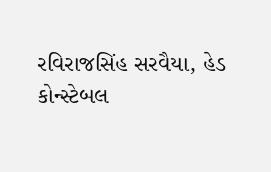રવિરાજસિંહ સરવૈયા, હેડ કોન્સ્ટેબલ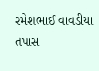રમેશભાઈ વાવડીયા તપાસ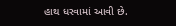હાથ ધરવામાં આવી છે.